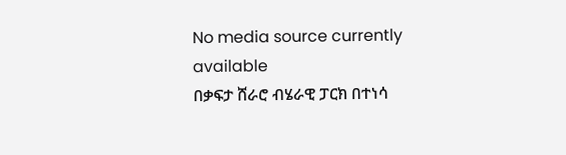No media source currently available
በቃፍታ ሸራሮ ብሄራዊ ፓርክ በተነሳ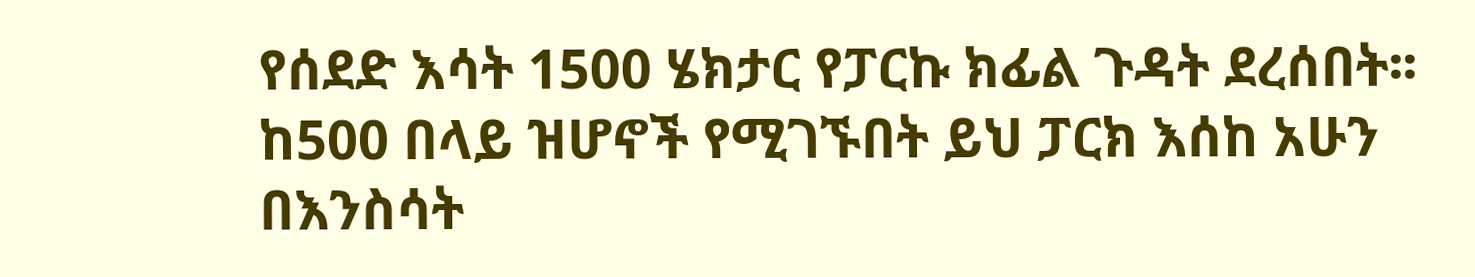የሰደድ እሳት 1500 ሄክታር የፓርኩ ክፊል ጉዳት ደረሰበት፡፡ ከ500 በላይ ዝሆኖች የሚገኙበት ይህ ፓርክ እሰከ አሁን በእንስሳት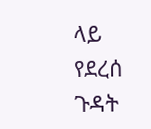ላይ የደረሰ ጉዳት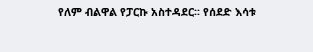የለም ብልዋል የፓርኩ አስተዳደር፡፡ የሰደድ እሳቱ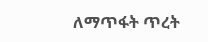ለማጥፋት ጥረት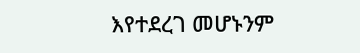እየተደረገ መሆኑንም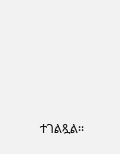ተገልጿል፡፡